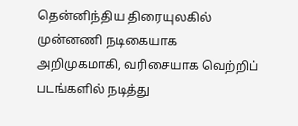தென்னிந்திய திரையுலகில் முன்னணி நடிகையாக அறிமுகமாகி, வரிசையாக வெற்றிப் படங்களில் நடித்து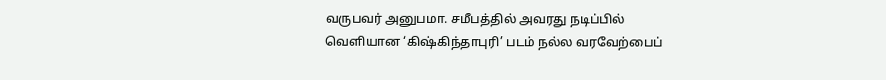வருபவர் அனுபமா. சமீபத்தில் அவரது நடிப்பில் வெளியான ‘கிஷ்கிந்தாபுரி’ படம் நல்ல வரவேற்பைப்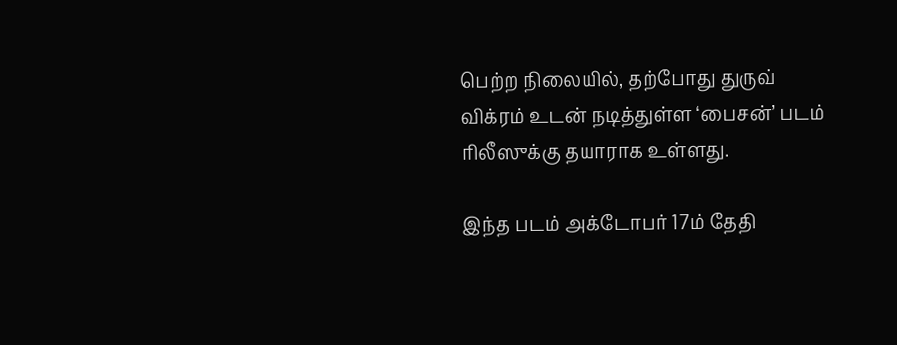பெற்ற நிலையில், தற்போது துருவ் விக்ரம் உடன் நடித்துள்ள ‘பைசன்’ படம் ரிலீஸுக்கு தயாராக உள்ளது.

இந்த படம் அக்டோபர் 17ம் தேதி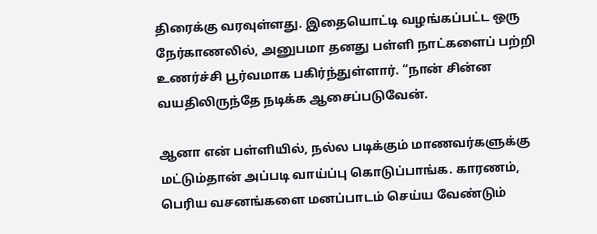திரைக்கு வரவுள்ளது. இதையொட்டி வழங்கப்பட்ட ஒரு நேர்காணலில், அனுபமா தனது பள்ளி நாட்களைப் பற்றி உணர்ச்சி பூர்வமாக பகிர்ந்துள்ளார். “நான் சின்ன வயதிலிருந்தே நடிக்க ஆசைப்படுவேன்.

ஆனா என் பள்ளியில், நல்ல படிக்கும் மாணவர்களுக்கு மட்டும்தான் அப்படி வாய்ப்பு கொடுப்பாங்க. காரணம், பெரிய வசனங்களை மனப்பாடம் செய்ய வேண்டும்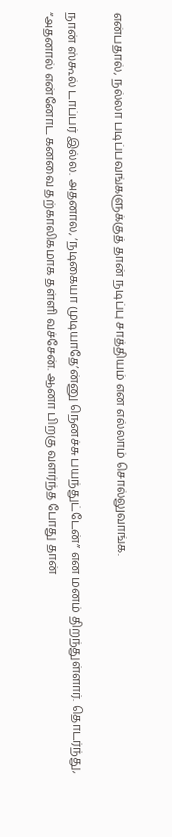என்பதால், நல்லா படிப்பவங்களுக்குத் தான் நடிப்பு சாத்தியம் என எல்லாம் சொல்லுவாங்க.

நான் ஸ்கூல் டாப்பர் இல்ல. அதனால, ‘நடிகையா முடியாதே’ன்னு நெனச்சு பயந்துட்டேன்” என மனம் திறந்துள்ளார். தொடர்ந்து, “அதனால் என்னோட கனவை தற்காலிகமாக தள்ளி வச்சேன். ஆனா பிறகு வளர்ந்த போது தான்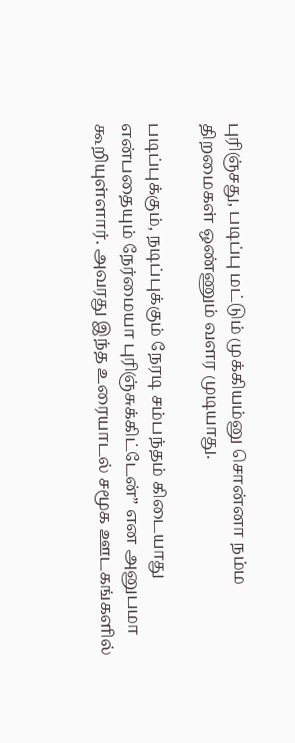புரிஞ்சது, படிப்பு மட்டும் முக்கியம்னு சொன்னா நம்ம திறமைகள் ஒண்ணும் வளர முடியாது.

படிப்புக்கும், நடிப்புக்கும் நேரடி சம்பந்தம் கிடையாது என்பதையும் நேர்மையா புரிஞ்சுக்கிட்டேன்” என அனுபமா கூறியுள்ளார். அவரது இந்த உரையாடல் சமூக ஊடகங்களில்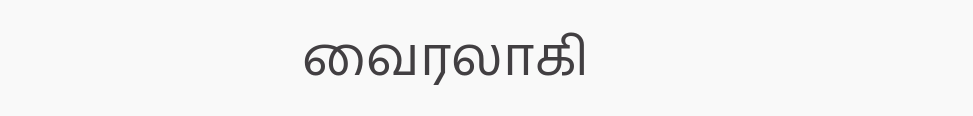வைரலாகி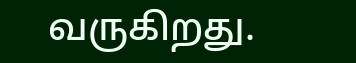வருகிறது.